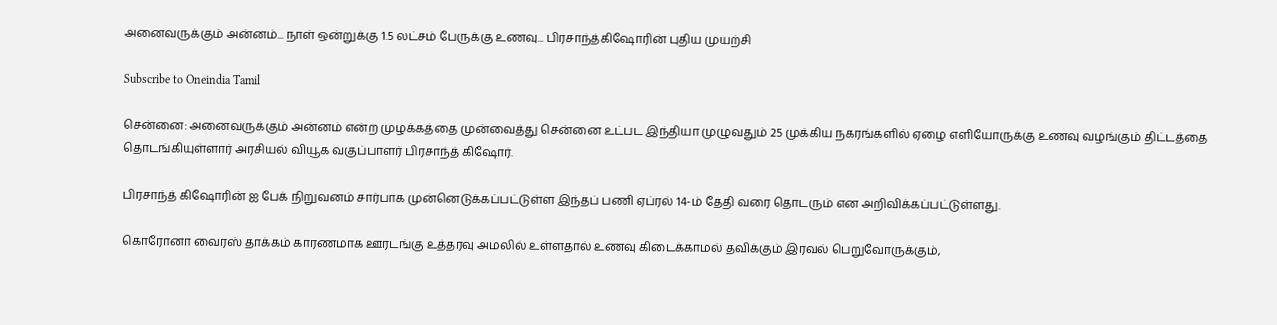அனைவருக்கும் அன்னம்... நாள் ஒன்றுக்கு 1.5 லட்சம் பேருக்கு உணவு... பிரசாந்த்கிஷோரின் புதிய முயற்சி

Subscribe to Oneindia Tamil

சென்னை: அனைவருக்கும் அன்னம் என்ற முழக்கத்தை முன்வைத்து சென்னை உட்பட இந்தியா முழுவதும் 25 முக்கிய நகரங்களில் ஏழை எளியோருக்கு உணவு வழங்கும் திட்டத்தை தொடங்கியுள்ளார் அரசியல் வியூக வகுப்பாளர் பிரசாந்த் கிஷோர்.

பிரசாந்த் கிஷோரின் ஐ பேக் நிறுவனம் சார்பாக முன்னெடுக்கப்பட்டுள்ள இந்தப் பணி ஏப்ரல் 14-ம் தேதி வரை தொடரும் என அறிவிக்கப்பட்டுள்ளது.

கொரோனா வைரஸ் தாக்கம் காரணமாக ஊரடங்கு உத்தரவு அமலில் உள்ளதால் உணவு கிடைக்காமல் தவிக்கும் இரவல் பெறுவோருக்கும்,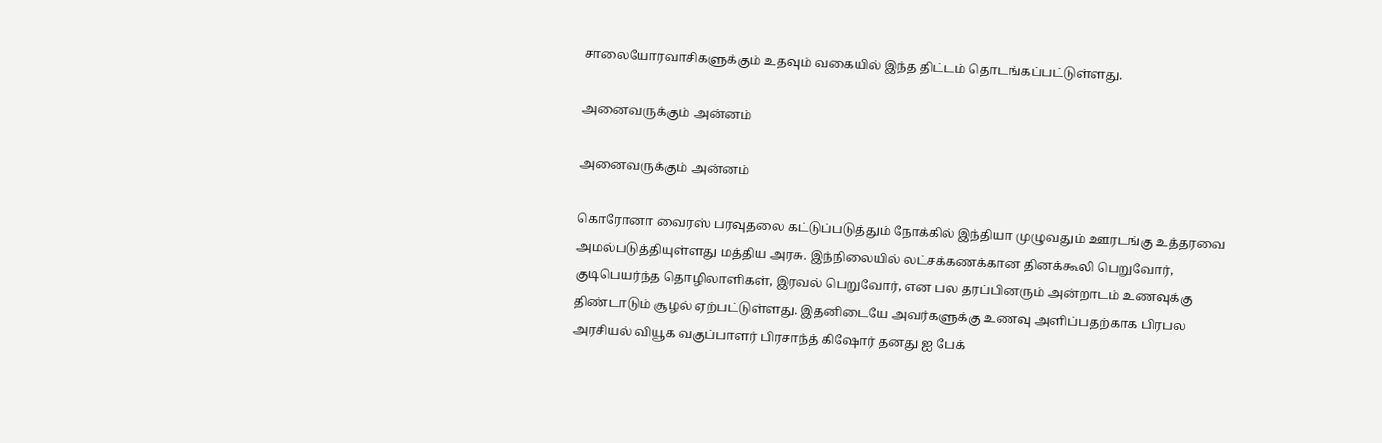சாலையோரவாசிகளுக்கும் உதவும் வகையில் இந்த திட்டம் தொடங்கப்பட்டுள்ளது.

அனைவருக்கும் அன்னம்

அனைவருக்கும் அன்னம்

கொரோனா வைரஸ் பரவுதலை கட்டுப்படுத்தும் நோக்கில் இந்தியா முழுவதும் ஊரடங்கு உத்தரவை அமல்படுத்தியுள்ளது மத்திய அரசு. இந்நிலையில் லட்சக்கணக்கான தினக்கூலி பெறுவோர், குடிபெயர்ந்த தொழிலாளிகள், இரவல் பெறுவோர், என பல தரப்பினரும் அன்றாடம் உணவுக்கு திண்டாடும் சூழல் ஏற்பட்டுள்ளது. இதனிடையே அவர்களுக்கு உணவு அளிப்பதற்காக பிரபல அரசியல் வியூக வகுப்பாளர் பிரசாந்த் கிஷோர் தனது ஐ பேக்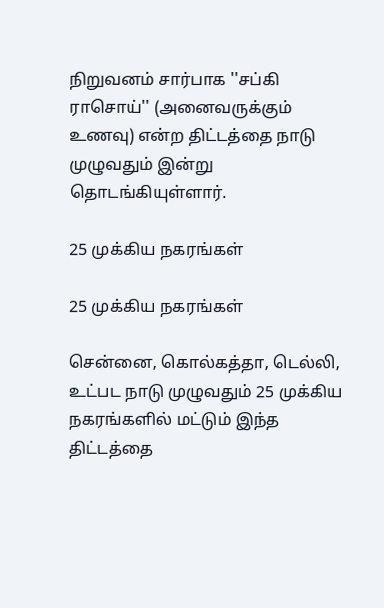நிறுவனம் சார்பாக ''சப்கி ராசொய்'' (அனைவருக்கும் உணவு) என்ற திட்டத்தை நாடு முழுவதும் இன்று தொடங்கியுள்ளார்.

25 முக்கிய நகரங்கள்

25 முக்கிய நகரங்கள்

சென்னை, கொல்கத்தா, டெல்லி, உட்பட நாடு முழுவதும் 25 முக்கிய நகரங்களில் மட்டும் இந்த திட்டத்தை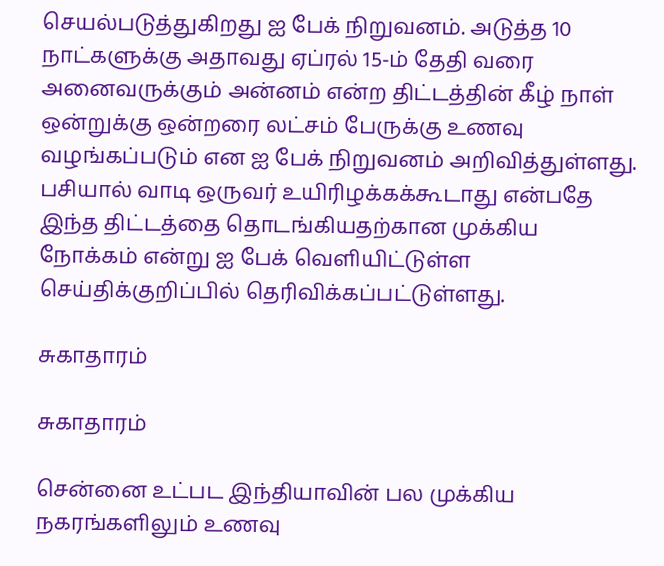செயல்படுத்துகிறது ஐ பேக் நிறுவனம். அடுத்த 10 நாட்களுக்கு அதாவது ஏப்ரல் 15-ம் தேதி வரை அனைவருக்கும் அன்னம் என்ற திட்டத்தின் கீழ் நாள் ஒன்றுக்கு ஒன்றரை லட்சம் பேருக்கு உணவு வழங்கப்படும் என ஐ பேக் நிறுவனம் அறிவித்துள்ளது. பசியால் வாடி ஒருவர் உயிரிழக்கக்கூடாது என்பதே இந்த திட்டத்தை தொடங்கியதற்கான முக்கிய நோக்கம் என்று ஐ பேக் வெளியிட்டுள்ள செய்திக்குறிப்பில் தெரிவிக்கப்பட்டுள்ளது.

சுகாதாரம்

சுகாதாரம்

சென்னை உட்பட இந்தியாவின் பல முக்கிய நகரங்களிலும் உணவு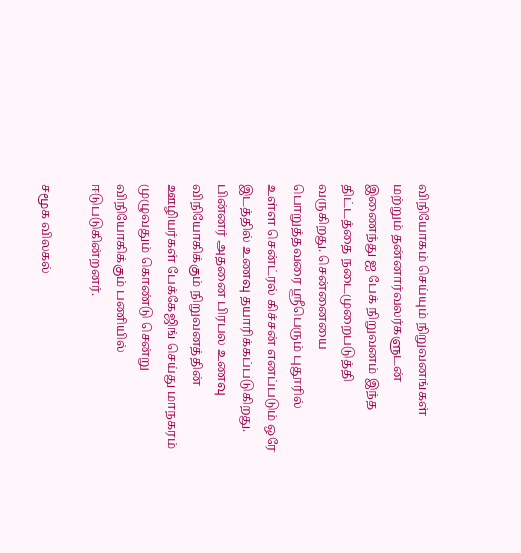விநியோகம் செய்யும் நிறுவனங்கள் மற்றும் தன்னார்வலர்களுடன் இணைந்து ஐ பேக் நிறுவனம் இந்த திட்டத்தை நடைமுறைபடுத்தி வருகிறது. சென்னையை பொறுத்தவரை ஸ்ரீபெரும் புதூரில் உள்ள சென்ட்ரல் கிச்சன் எனப்படும் ஒரே இடத்தில் உணவு தயாரிக்கப்படுகிறது. பின்னர் அதனை பிரபல உணவு விநியோகிக்கும் நிறுவனத்தின் ஊழியர்கள் பேக்கேஜிங் செய்து மாநகரம் முழுவதும் கொண்டு சென்று விநியோகிக்கும் பணியில் ஈடுபடுகின்றனர்.

சமூக விலகல்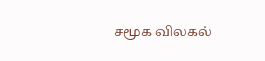சமூக விலகல்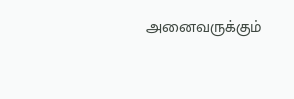அனைவருக்கும்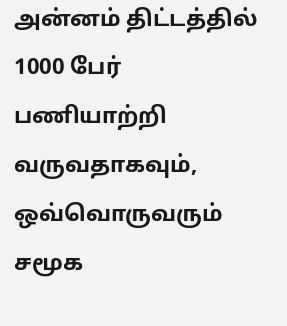அன்னம் திட்டத்தில் 1000 பேர் பணியாற்றி வருவதாகவும், ஒவ்வொருவரும் சமூக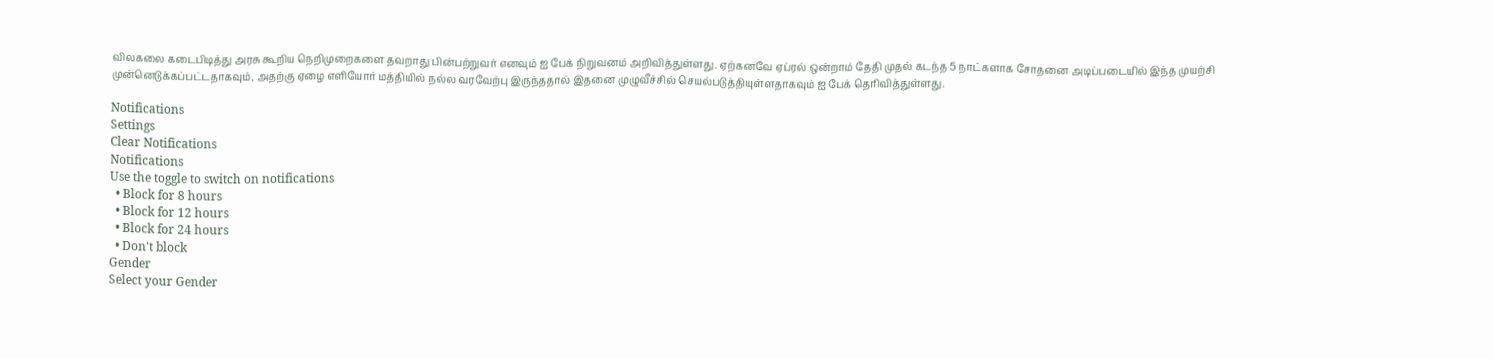விலகலை கடைபிடித்து அரசு கூறிய நெறிமுறைகளை தவறாது பின்பற்றுவர் எனவும் ஐ பேக் நிறுவனம் அறிவித்துள்ளது. ஏற்கனவே ஏப்ரல் ஒன்றாம் தேதி முதல் கடந்த 5 நாட்களாக சோதனை அடிப்படையில் இந்த முயற்சி முன்னெடுக்கப்பட்டதாகவும், அதற்கு ஏழை எளியோர் மத்தியில் நல்ல வரவேற்பு இருந்ததால் இதனை முழுவீச்சில் செயல்படுத்தியுள்ளதாகவும் ஐ பேக் தெரிவித்துள்ளது.

Notifications
Settings
Clear Notifications
Notifications
Use the toggle to switch on notifications
  • Block for 8 hours
  • Block for 12 hours
  • Block for 24 hours
  • Don't block
Gender
Select your Gender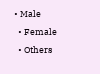• Male
  • Female
  • Others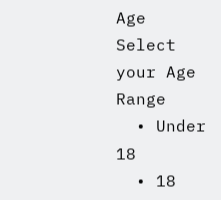Age
Select your Age Range
  • Under 18
  • 18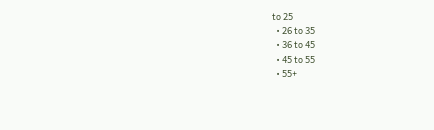to 25
  • 26 to 35
  • 36 to 45
  • 45 to 55
  • 55+